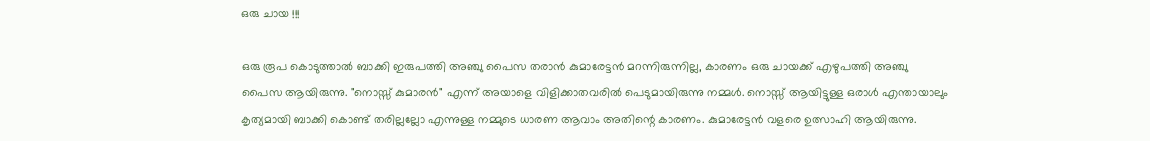ഒരു ചായ !!!

ഒരു രൂപ കൊടുത്താല്‍ ബാക്കി ഇരുപത്തി അഞ്ചു പൈസ തരാന്‍ കുമാരേട്ടന്‍ മറന്നിരുന്നില്ല, കാരണം ഒരു ചായക്ക് എഴുപത്തി അഞ്ചു പൈസ ആയിരുന്നു. "നൊസ്സ് കുമാരന്‍" എന്ന് അയാളെ വിളിക്കാതവരില്‍ പെടുമായിരുന്നു നമ്മള്‍. നൊസ്സ് ആയിട്ടുള്ള ഒരാള്‍ എന്തായാലും കൃത്യമായി ബാക്കി കൊണ്ട് തരില്ലല്ലോ എന്നുള്ള നമ്മുടെ ധാരണ ആവാം അതിന്റെ കാരണം. കുമാരേട്ടന്‍ വളരെ ഉത്സാഹി ആയിരുന്നു.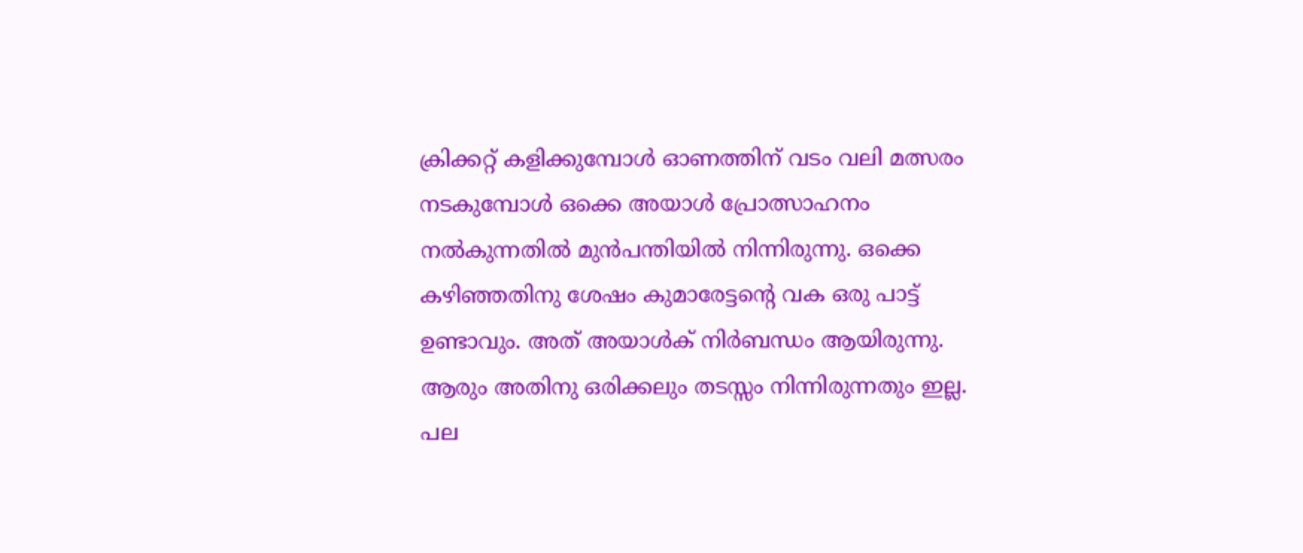ക്രിക്കറ്റ്‌ കളിക്കുമ്പോള്‍ ഓണത്തിന് വടം വലി മത്സരം നടകുമ്പോള്‍ ഒക്കെ അയാള്‍ പ്രോത്സാഹനം നല്‍കുന്നതില്‍ മുന്‍പന്തിയില്‍ നിന്നിരുന്നു. ഒക്കെ കഴിഞ്ഞതിനു ശേഷം കുമാരേട്ടന്റെ വക ഒരു പാട്ട് ഉണ്ടാവും. അത് അയാള്‍ക് നിര്‍ബന്ധം ആയിരുന്നു. ആരും അതിനു ഒരിക്കലും തടസ്സം നിന്നിരുന്നതും ഇല്ല. പല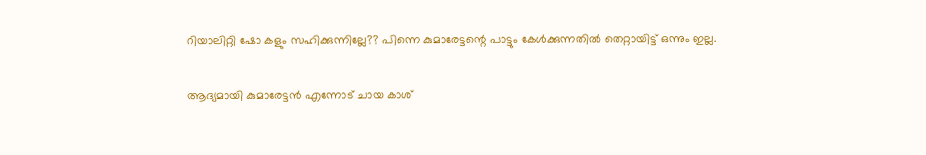റിയാലിറ്റി ഷോ കളും സഹിക്കുന്നില്ലേ?? പിന്നെ കുമാരേട്ടന്റെ പാട്ടും കേള്‍ക്കുന്നതില്‍ തെറ്റായിട്ട് ഒന്നും ഇല്ല.

ആദ്യമായി കുമാരേട്ടന്‍ എന്നോട് ചായ കാശ്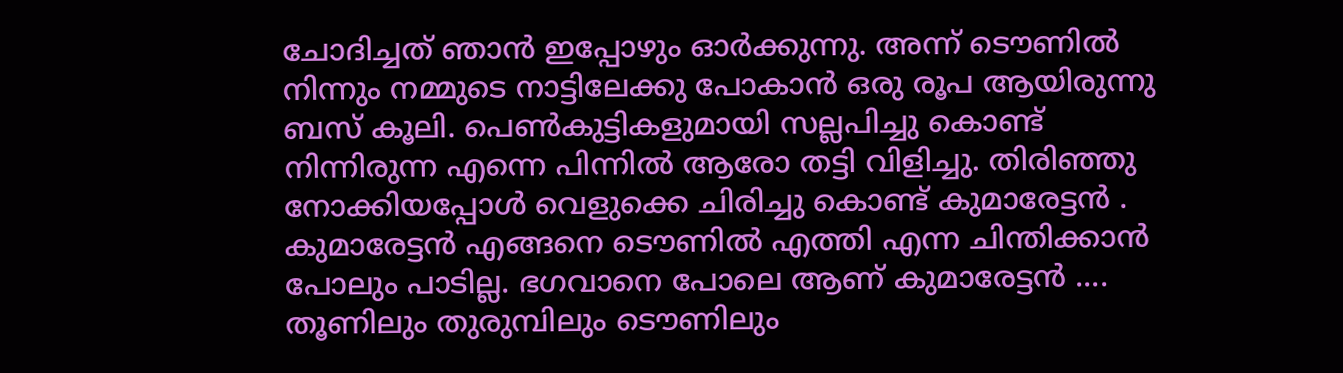ചോദിച്ചത് ഞാന്‍ ഇപ്പോഴും ഓര്‍ക്കുന്നു. അന്ന് ടൌണില്‍ നിന്നും നമ്മുടെ നാട്ടിലേക്കു പോകാന്‍ ഒരു രൂപ ആയിരുന്നു ബസ്‌ കൂലി. പെണ്‍കുട്ടികളുമായി സല്ലപിച്ചു കൊണ്ട് നിന്നിരുന്ന എന്നെ പിന്നില്‍ ആരോ തട്ടി വിളിച്ചു. തിരിഞ്ഞു നോക്കിയപ്പോള്‍ വെളുക്കെ ചിരിച്ചു കൊണ്ട് കുമാരേട്ടന്‍ . കുമാരേട്ടന്‍ എങ്ങനെ ടൌണില്‍ എത്തി എന്ന ചിന്തിക്കാന്‍ പോലും പാടില്ല. ഭഗവാനെ പോലെ ആണ് കുമാരേട്ടന്‍ .... തൂണിലും തുരുമ്പിലും ടൌണിലും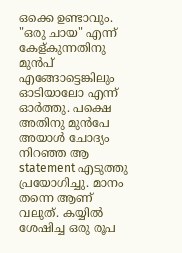ഒക്കെ ഉണ്ടാവും. "ഒരു ചായ" എന്ന് കേള്കുന്നതിനു മുന്‍പ് എങ്ങോട്ടെങ്കിലും ഓടിയാലോ എന്ന് ഓര്‍ത്തു. പക്ഷെ അതിനു മുന്‍പേ അയാള്‍ ചോദ്യം നിറഞ്ഞ ആ statement എടുത്തു പ്രയോഗിച്ചു. മാനം തന്നെ ആണ് വലുത്. കയ്യില്‍ ശേഷിച്ച ഒരു രൂപ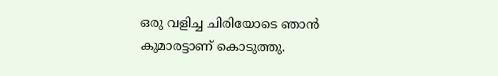ഒരു വളിച്ച ചിരിയോടെ ഞാന്‍ കുമാരട്ടാണ് കൊടുത്തു.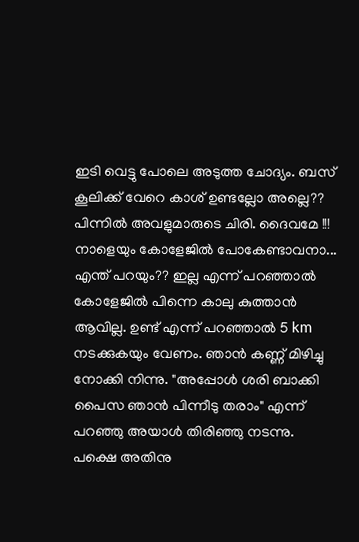ഇടി വെട്ടു പോലെ അടുത്ത ചോദ്യം. ബസ്‌ കൂലിക്ക് വേറെ കാശ് ഉണ്ടല്ലോ അല്ലെ?? പിന്നില്‍ അവളുമാരുടെ ചിരി. ദൈവമേ !!! നാളെയും കോളേജില്‍ പോകേണ്ടാവനാ... എന്ത് പറയും?? ഇല്ല എന്ന് പറഞ്ഞാല്‍ കോളേജില്‍ പിന്നെ കാലു കുത്താന്‍ ആവില്ല. ഉണ്ട് എന്ന് പറഞ്ഞാല്‍ 5 km നടക്കുകയും വേണം. ഞാന്‍ കണ്ണ് മിഴിച്ചു നോക്കി നിന്നു. "അപ്പോള്‍ ശരി ബാക്കി പൈസ ഞാന്‍ പിന്നീടു തരാം" എന്ന് പറഞ്ഞു അയാള്‍ തിരിഞ്ഞു നടന്നു. പക്ഷെ അതിനു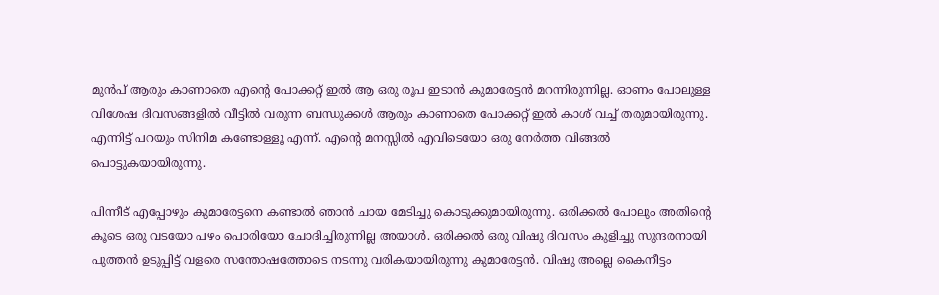മുന്‍പ് ആരും കാണാതെ എന്റെ പോക്കറ്റ്‌ ഇല്‍ ആ ഒരു രൂപ ഇടാന്‍ കുമാരേട്ടന്‍ മറന്നിരുന്നില്ല. ഓണം പോലുള്ള വിശേഷ ദിവസങ്ങളില്‍ വീട്ടില്‍ വരുന്ന ബന്ധുക്കള്‍ ആരും കാണാതെ പോക്കറ്റ്‌ ഇല്‍ കാശ് വച്ച് തരുമായിരുന്നു. എന്നിട്ട് പറയും സിനിമ കണ്ടോള്ളൂ എന്ന്. എന്റെ മനസ്സില്‍ എവിടെയോ ഒരു നേര്‍ത്ത വിങ്ങല്‍ പൊട്ടുകയായിരുന്നു.

പിന്നീട് എപ്പോഴും കുമാരേട്ടനെ കണ്ടാല്‍ ഞാന്‍ ചായ മേടിച്ചു കൊടുക്കുമായിരുന്നു. ഒരിക്കല്‍ പോലും അതിന്റെ കൂടെ ഒരു വടയോ പഴം പൊരിയോ ചോദിച്ചിരുന്നില്ല അയാള്‍. ഒരിക്കല്‍ ഒരു വിഷു ദിവസം കുളിച്ചു സുന്ദരനായി പുത്തന്‍ ഉടുപ്പിട്ട് വളരെ സന്തോഷത്തോടെ നടന്നു വരികയായിരുന്നു കുമാരേട്ടന്‍. വിഷു അല്ലെ കൈനീട്ടം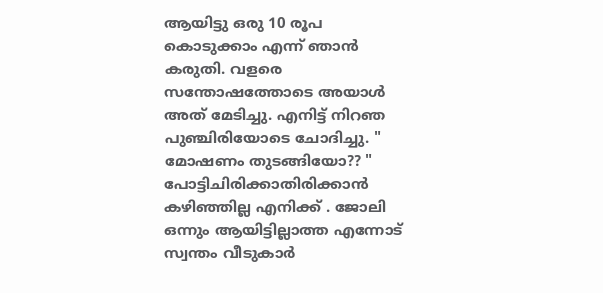ആയിട്ടു ഒരു 10 രൂപ കൊടുക്കാം എന്ന് ഞാന്‍ കരുതി. വളരെ സന്തോഷത്തോടെ അയാള്‍ അത് മേടിച്ചു. എനിട്ട്‌ നിറഞ പുഞ്ചിരിയോടെ ചോദിച്ചു. " മോഷണം തുടങ്ങിയോ?? " പോട്ടിചിരിക്കാതിരിക്കാന്‍ കഴിഞ്ഞില്ല എനിക്ക് . ജോലി ഒന്നും ആയിട്ടില്ലാത്ത എന്നോട് സ്വന്തം വീടുകാര്‍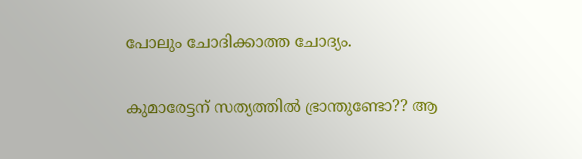പോലും ചോദിക്കാത്ത ചോദ്യം.

കുമാരേട്ടന് സത്യത്തില്‍ ഭ്രാന്തുണ്ടോ?? ആ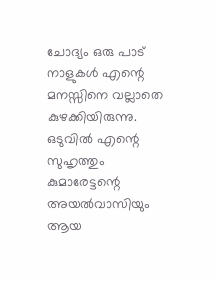ചോദ്യം ഒരു പാട് നാളുകള്‍ എന്റെ മനസ്സിനെ വല്ലാതെ കുഴക്കിയിരുന്നു. ഒടുവില്‍ എന്റെ സുഹൃത്തും കുമാരേട്ടന്റെ അയല്‍വാസിയും ആയ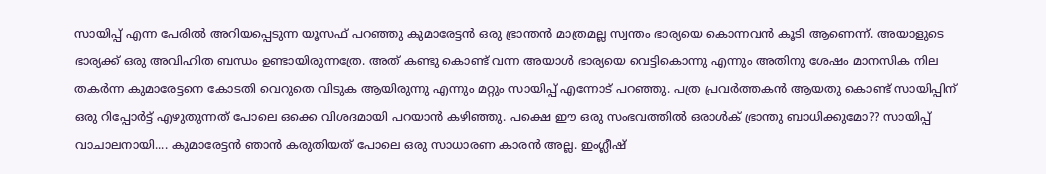സായിപ്പ് എന്ന പേരില്‍ അറിയപ്പെടുന്ന യൂസഫ്‌ പറഞ്ഞു കുമാരേട്ടന്‍ ഒരു ഭ്രാന്തന്‍ മാത്രമല്ല സ്വന്തം ഭാര്യയെ കൊന്നവന്‍ കൂടി ആണെന്ന്. അയാളുടെ ഭാര്യക്ക്‌ ഒരു അവിഹിത ബന്ധം ഉണ്ടായിരുന്നത്രേ. അത് കണ്ടു കൊണ്ട് വന്ന അയാള്‍ ഭാര്യയെ വെട്ടികൊന്നു എന്നും അതിനു ശേഷം മാനസിക നില തകര്‍ന്ന കുമാരേട്ടനെ കോടതി വെറുതെ വിടുക ആയിരുന്നു എന്നും മറ്റും സായിപ്പ് എന്നോട് പറഞ്ഞു. പത്ര പ്രവര്‍ത്തകന്‍ ആയതു കൊണ്ട് സായിപ്പിന് ഒരു റിപ്പോര്‍ട്ട്‌ എഴുതുന്നത്‌ പോലെ ഒക്കെ വിശദമായി പറയാന്‍ കഴിഞ്ഞു. പക്ഷെ ഈ ഒരു സംഭവത്തില്‍ ഒരാള്‍ക് ഭ്രാന്തു ബാധിക്കുമോ?? സായിപ്പ് വാചാലനായി.... കുമാരേട്ടന്‍ ഞാന്‍ കരുതിയത്‌ പോലെ ഒരു സാധാരണ കാരന്‍ അല്ല. ഇംഗ്ലീഷ്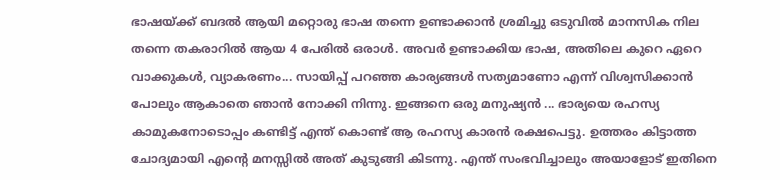ഭാഷയ്ക്ക്‌ ബദല്‍ ആയി മറ്റൊരു ഭാഷ തന്നെ ഉണ്ടാക്കാന്‍ ശ്രമിച്ചു ഒടുവില്‍ മാനസിക നില തന്നെ തകരാറില്‍ ആയ 4 പേരില്‍ ഒരാള്‍. അവര്‍ ഉണ്ടാക്കിയ ഭാഷ, അതിലെ കുറെ ഏറെ വാക്കുകള്‍, വ്യാകരണം... സായിപ്പ് പറഞ്ഞ കാര്യങ്ങള്‍ സത്യമാണോ എന്ന് വിശ്വസിക്കാന്‍ പോലും ആകാതെ ഞാന്‍ നോക്കി നിന്നു. ഇങ്ങനെ ഒരു മനുഷ്യന്‍ ... ഭാര്യയെ രഹസ്യ കാമുകനോടൊപ്പം കണ്ടിട്ട് എന്ത് കൊണ്ട് ആ രഹസ്യ കാരന്‍ രക്ഷപെട്ടു. ഉത്തരം കിട്ടാത്ത ചോദ്യമായി എന്റെ മനസ്സില്‍ അത് കുടുങ്ങി കിടന്നു. എന്ത് സംഭവിച്ചാലും അയാളോട് ഇതിനെ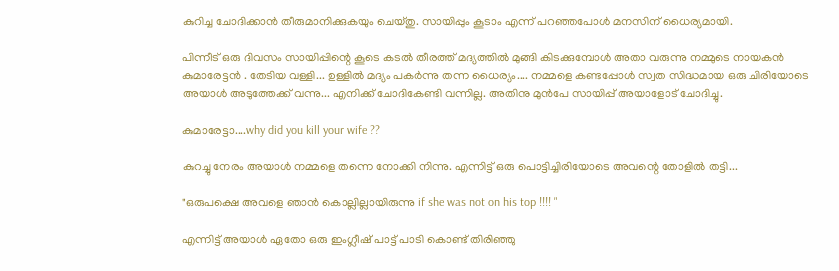കുറിച്ച ചോദിക്കാന്‍ തീരുമാനിക്കുകയും ചെയ്തു. സായിപ്പും കൂടാം എന്ന് പറഞ്ഞപോള്‍ മനസിന്‌ ധൈര്യമായി.

പിന്നീട് ഒരു ദിവസം സായിപ്പിന്റെ കൂടെ കടല്‍ തീരത്ത് മദ്യത്തില്‍ മുങ്ങി കിടക്കുമ്പോള്‍ അതാ വരുന്നു നമ്മുടെ നായകന്‍ കുമാരേട്ടന്‍ . തേടിയ വള്ളി... ഉള്ളില്‍ മദ്യം പകര്‍ന്നു തന്ന ധൈര്യം.... നമ്മളെ കണ്ടപ്പോള്‍ സ്വത സിദ്ധമായ ഒരു ചിരിയോടെ അയാള്‍ അടുത്തേക്ക് വന്നു... എനിക്ക് ചോദികേണ്ടി വന്നില്ല. അതിനു മുന്‍പേ സായിപ്പ് അയാളോട് ചോദിച്ചു.

കുമാരേട്ടാ....why did you kill your wife ??

കുറച്ചു നേരം അയാള്‍ നമ്മളെ തന്നെ നോക്കി നിന്നു. എന്നിട്ട് ഒരു പൊട്ടിച്ചിരിയോടെ അവന്റെ തോളില്‍ തട്ടി...

"ഒരുപക്ഷെ അവളെ ഞാന്‍ കൊല്ലില്ലായിരുന്നു if she was not on his top !!!! "

എന്നിട്ട് അയാള്‍ ഏതോ ഒരു ഇംഗ്ലീഷ് പാട്ട് പാടി കൊണ്ട് തിരിഞ്ഞു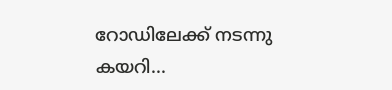റോഡിലേക്ക് നടന്നു കയറി...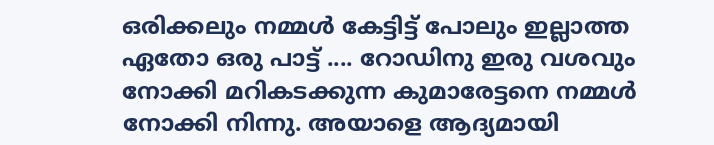ഒരിക്കലും നമ്മള്‍ കേട്ടിട്ട് പോലും ഇല്ലാത്ത ഏതോ ഒരു പാട്ട് .... റോഡിനു ഇരു വശവും നോക്കി മറികടക്കുന്ന കുമാരേട്ടനെ നമ്മള്‍ നോക്കി നിന്നു. അയാളെ ആദ്യമായി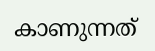കാണുന്നത്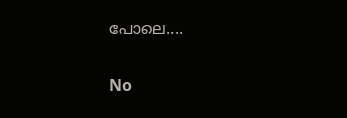പോലെ....

No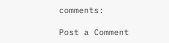comments:

Post a Comment